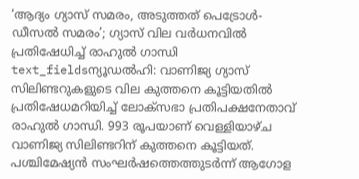‘ആദ്യം ഗ്യാസ് സമരം, അടുത്തത് പെട്രോൾ-ഡീസൽ സമരം’; ഗ്യാസ് വില വർധനവിൽ പ്രതിഷേധിച്ച് രാഹുൽ ഗാന്ധി
text_fieldsന്യൂഡൽഹി: വാണിജ്യ ഗ്യാസ് സിലിണ്ടറുകളുടെ വില കുത്തനെ കൂട്ടിയതിൽ പ്രതിഷേധമറിയിച്ച് ലോക്സഭാ പ്രതിപക്ഷനേതാവ് രാഹുൽ ഗാന്ധി. 993 രൂപയാണ് വെള്ളിയാഴ്ച വാണിജ്യ സിലിണ്ടറിന് കുത്തനെ കൂട്ടിയത്. പശ്ചിമേഷ്യൻ സംഘർഷത്തെത്തുടർന്ന് ആഗോള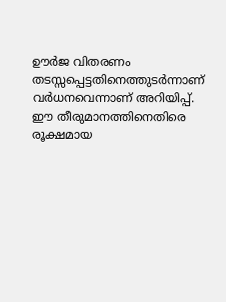ഊർജ വിതരണം തടസ്സപ്പെട്ടതിനെത്തുടർന്നാണ് വർധനവെന്നാണ് അറിയിപ്പ്. ഈ തീരുമാനത്തിനെതിരെ രൂക്ഷമായ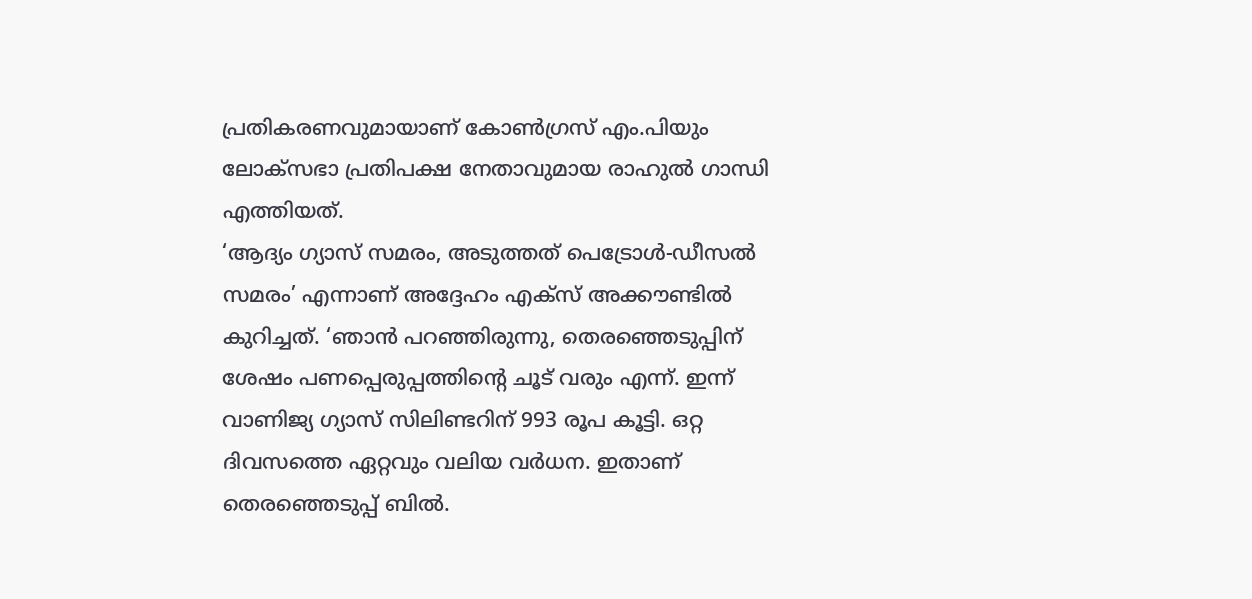പ്രതികരണവുമായാണ് കോൺഗ്രസ് എം.പിയും ലോക്സഭാ പ്രതിപക്ഷ നേതാവുമായ രാഹുൽ ഗാന്ധി എത്തിയത്.
‘ആദ്യം ഗ്യാസ് സമരം, അടുത്തത് പെട്രോൾ-ഡീസൽ സമരം’ എന്നാണ് അദ്ദേഹം എക്സ് അക്കൗണ്ടിൽ കുറിച്ചത്. ‘ഞാൻ പറഞ്ഞിരുന്നു, തെരഞ്ഞെടുപ്പിന് ശേഷം പണപ്പെരുപ്പത്തിന്റെ ചൂട് വരും എന്ന്. ഇന്ന് വാണിജ്യ ഗ്യാസ് സിലിണ്ടറിന് 993 രൂപ കൂട്ടി. ഒറ്റ ദിവസത്തെ ഏറ്റവും വലിയ വർധന. ഇതാണ് തെരഞ്ഞെടുപ്പ് ബിൽ.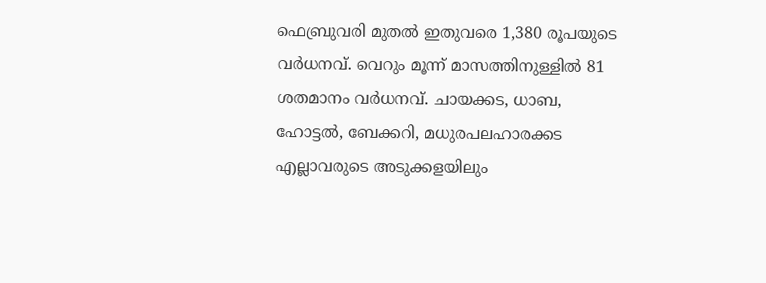ഫെബ്രുവരി മുതൽ ഇതുവരെ 1,380 രൂപയുടെ വർധനവ്. വെറും മൂന്ന് മാസത്തിനുള്ളിൽ 81 ശതമാനം വർധനവ്. ചായക്കട, ധാബ, ഹോട്ടൽ, ബേക്കറി, മധുരപലഹാരക്കട എല്ലാവരുടെ അടുക്കളയിലും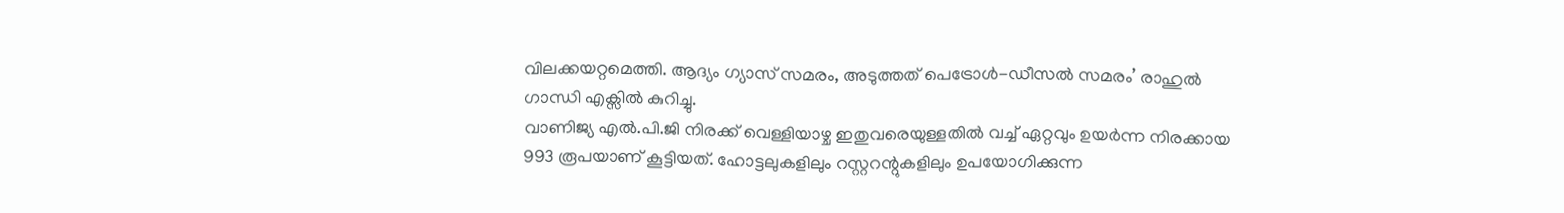വിലക്കയറ്റമെത്തി. ആദ്യം ഗ്യാസ് സമരം, അടുത്തത് പെട്രോൾ-ഡീസൽ സമരം’ രാഹുൽ ഗാന്ധി എക്സിൽ കുറിച്ചു.
വാണിജ്യ എൽ.പി.ജി നിരക്ക് വെള്ളിയാഴ്ച ഇതുവരെയുള്ളതിൽ വച്ച് ഏറ്റവും ഉയർന്ന നിരക്കായ 993 രൂപയാണ് കൂട്ടിയത്. ഹോട്ടലുകളിലും റസ്റ്ററന്റുകളിലും ഉപയോഗിക്കുന്ന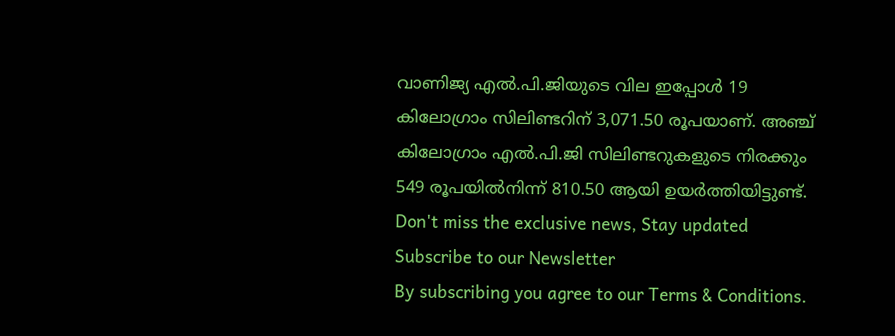വാണിജ്യ എൽ.പി.ജിയുടെ വില ഇപ്പോൾ 19 കിലോഗ്രാം സിലിണ്ടറിന് 3,071.50 രൂപയാണ്. അഞ്ച് കിലോഗ്രാം എൽ.പി.ജി സിലിണ്ടറുകളുടെ നിരക്കും 549 രൂപയിൽനിന്ന് 810.50 ആയി ഉയർത്തിയിട്ടുണ്ട്.
Don't miss the exclusive news, Stay updated
Subscribe to our Newsletter
By subscribing you agree to our Terms & Conditions.